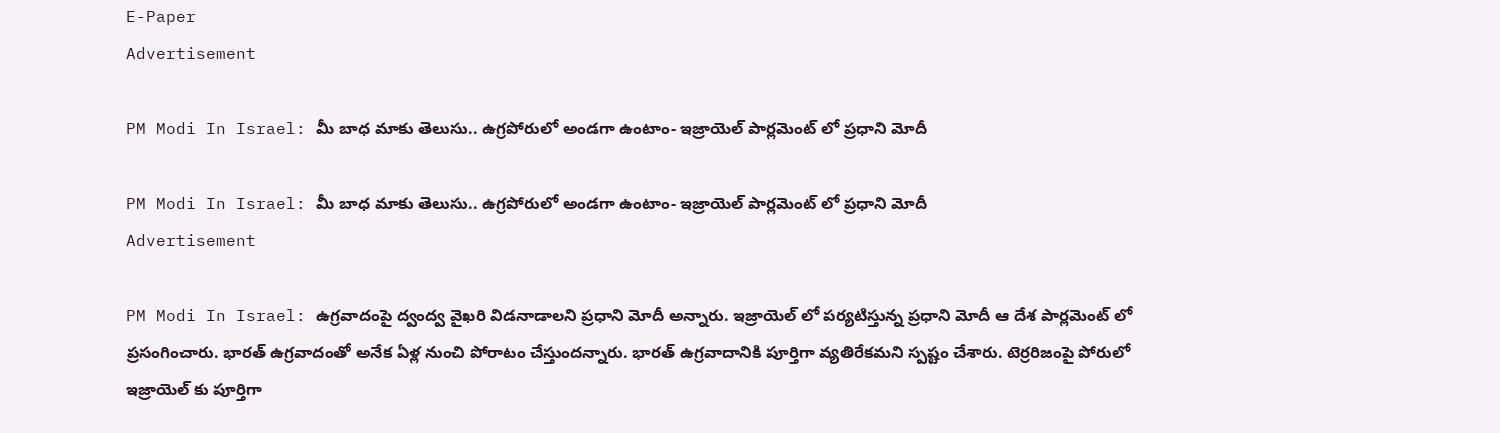E-Paper
Advertisement

PM Modi In Israel: మీ బాధ మాకు తెలుసు.. ఉగ్రపోరులో అండగా ఉంటాం- ఇజ్రాయెల్ పార్లమెంట్ లో ప్రధాని మోదీ

PM Modi In Israel: మీ బాధ మాకు తెలుసు.. ఉగ్రపోరులో అండగా ఉంటాం- ఇజ్రాయెల్ పార్లమెంట్ లో ప్రధాని మోదీ
Advertisement

PM Modi In Israel: ఉగ్రవాదంపై ద్వంద్వ వైఖరి విడనాడాలని ప్రధాని మోదీ అన్నారు. ఇజ్రాయెల్ లో పర్యటిస్తున్న ప్రధాని మోదీ ఆ దేశ పార్లమెంట్ లో ప్రసంగించారు. భారత్ ఉగ్రవాదంతో అనేక ఏళ్ల నుంచి పోరాటం చేస్తుందన్నారు. భారత్ ఉగ్రవాదానికి పూర్తిగా వ్యతిరేకమని స్పష్టం చేశారు. టెర్రరిజంపై పోరులో ఇజ్రాయెల్ కు పూర్తిగా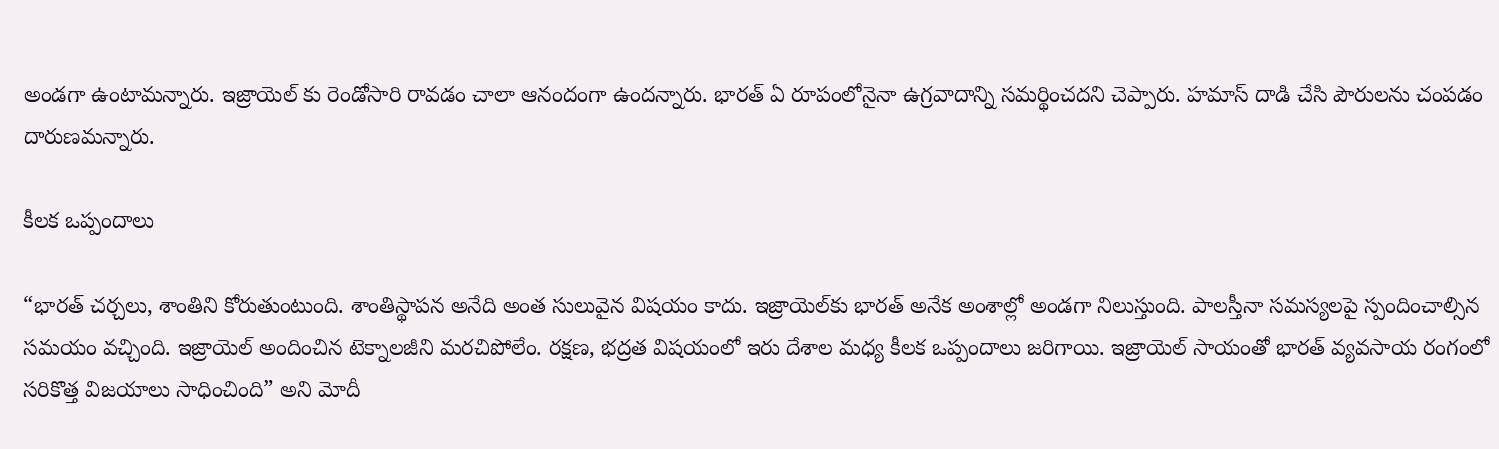అండగా ఉంటామన్నారు. ఇజ్రాయెల్ కు రెండోసారి రావడం చాలా ఆనందంగా ఉందన్నారు. భారత్ ఏ రూపంలోనైనా ఉగ్రవాదాన్ని సమర్థించదని చెప్పారు. హమాస్‌ దాడి చేసి పౌరులను చంపడం దారుణమన్నారు.

కీలక ఒప్పందాలు

“భారత్ చర్చలు, శాంతిని కోరుతుంటుంది. శాంతిస్థాపన అనేది అంత సులువైన విషయం కాదు. ఇజ్రాయెల్‌కు భారత్ అనేక అంశాల్లో అండగా నిలుస్తుంది. పాలస్తీనా సమస్యలపై స్పందించాల్సిన సమయం వచ్చింది. ఇజ్రాయెల్‌ అందించిన టెక్నాలజీని మరచిపోలేం. రక్షణ, భద్రత విషయంలో ఇరు దేశాల మధ్య కీలక ఒప్పందాలు జరిగాయి. ఇజ్రాయెల్‌ సాయంతో భారత్‌ వ్యవసాయ రంగంలో సరికొత్త విజయాలు సాధించింది” అని మోదీ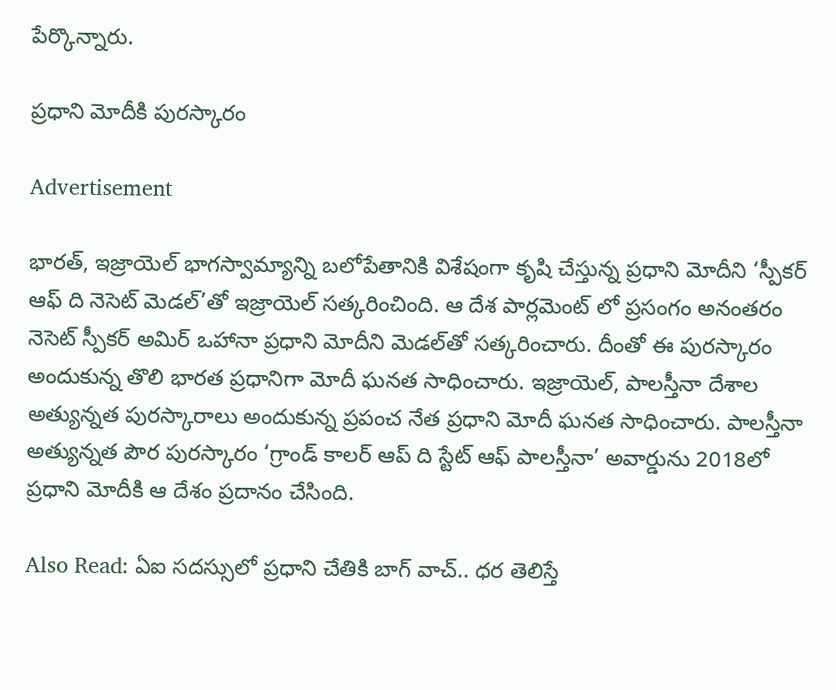పేర్కొన్నారు.

ప్రధాని మోదీకి పురస్కారం

Advertisement

భారత్, ఇజ్రాయెల్ భాగస్వామ్యాన్ని బలోపేతానికి విశేషంగా కృషి చేస్తున్న ప్రధాని మోదీని ‘స్పీకర్‌ ఆఫ్‌ ది నెసెట్‌ మెడల్’తో ఇజ్రాయెల్‌ సత్కరించింది. ఆ దేశ పార్లమెంట్ లో ప్రసంగం అనంతరం నెసెట్‌ స్పీకర్‌ అమిర్‌ ఒహానా ప్రధాని మోదీని మెడల్‌తో సత్కరించారు. దీంతో ఈ పురస్కారం అందుకున్న తొలి భారత ప్రధానిగా మోదీ ఘనత సాధించారు. ఇజ్రాయెల్‌, పాలస్తీనా దేశాల అత్యున్నత పురస్కారాలు అందుకున్న ప్రపంచ నేత ప్రధాని మోదీ ఘనత సాధించారు. పాలస్తీనా అత్యున్నత పౌర పురస్కారం ‘గ్రాండ్‌ కాలర్‌ ఆప్‌ ది స్టేట్‌ ఆఫ్‌ పాలస్తీనా’ అవార్డును 2018లో ప్రధాని మోదీకి ఆ దేశం ప్రదానం చేసింది.

Also Read: ఏఐ సదస్సులో ప్రధాని చేతికి బాగ్ వాచ్.. ధర తెలిస్తే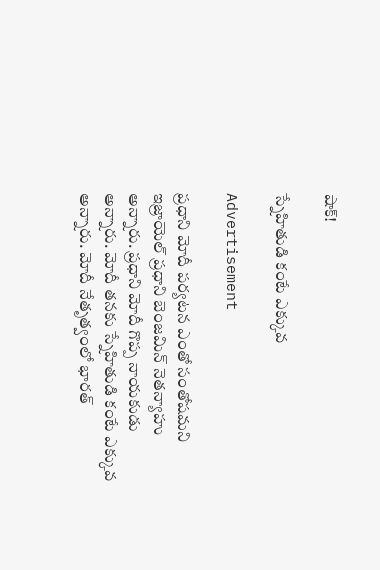షాక్!

స్నేహితుడి కంటే ఎక్కువ

Advertisement

ప్రధాని మోదీ పర్యటన ఎంతో సంతోషమని ఇజ్రాయెల్ ప్రధాని బెంజమిన్‌ నెతన్యాహు అన్నారు. ప్రధాని మోదీ గొప్ప నాయకుడు అన్నారు. మోదీ తనకు స్నేహితుడి కంటే ఎక్కువ అన్నారు. మోదీ నేతృత్వంలో భారత్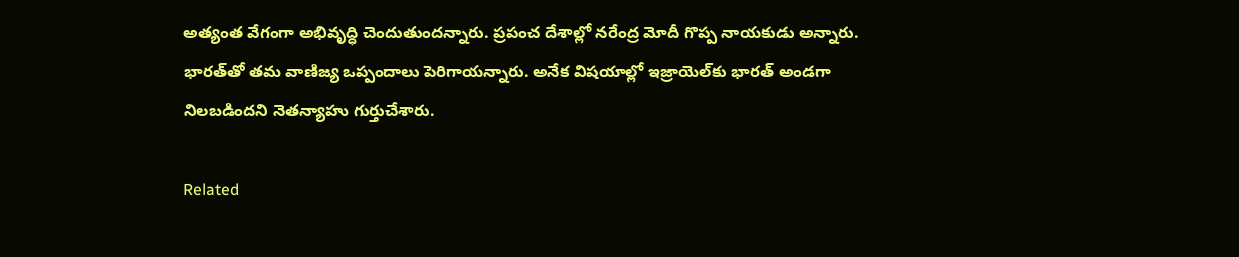అత్యంత వేగంగా అభివృద్ధి చెందుతుందన్నారు. ప్రపంచ దేశాల్లో నరేంద్ర మోదీ గొప్ప నాయకుడు అన్నారు. భారత్‌తో తమ వాణిజ్య ఒప్పందాలు పెరిగాయన్నారు. అనేక విషయాల్లో ఇజ్రాయెల్‌కు భారత్‌ అండగా నిలబడిందని నెతన్యాహు గుర్తుచేశారు.

Related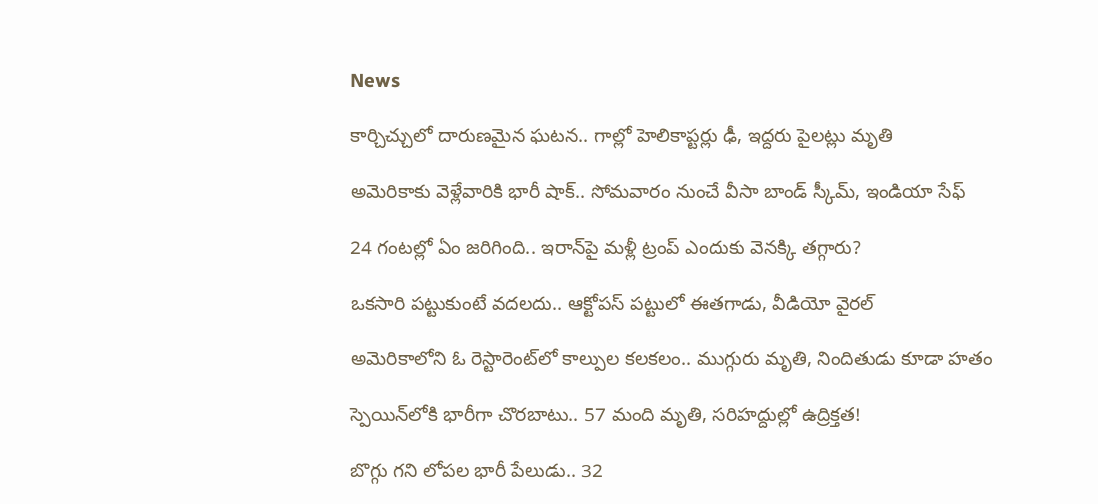News

కార్చిచ్చులో దారుణమైన ఘటన.. గాల్లో హెలికాప్టర్లు ఢీ, ఇద్దరు పైలట్లు మృతి

అమెరికాకు వెళ్లేవారికి భారీ షాక్.. సోమవారం నుంచే వీసా బాండ్ స్కీమ్, ఇండియా సేఫ్

24 గంటల్లో ఏం జరిగింది.. ఇరాన్‌పై మళ్లీ ట్రంప్ ఎందుకు వెనక్కి తగ్గారు?

ఒకసారి పట్టుకుంటే వదలదు.. ఆక్టోపస్ పట్టులో ఈతగాడు, వీడియో వైరల్

అమెరికాలోని ఓ రెస్టారెంట్‌లో కాల్పుల కలకలం.. ముగ్గురు మృతి, నిందితుడు కూడా హతం

స్పెయిన్‌లోకి భారీగా చొరబాటు.. 57 మంది మృతి, సరిహద్దుల్లో ఉద్రిక్తత!

బొగ్గు గని లోపల భారీ పేలుడు.. 32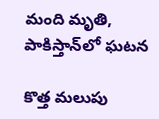మంది మృతి, పాకిస్తాన్‌లో ఘటన

కొత్త మలుపు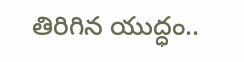తిరిగిన యుద్ధం..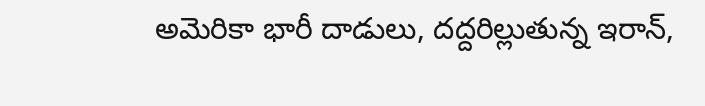అమెరికా భారీ దాడులు, దద్దరిల్లుతున్న ఇరాన్‌,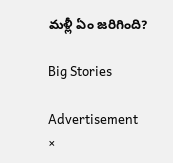మళ్లీ ఏం జరిగింది?

Big Stories

Advertisement
×